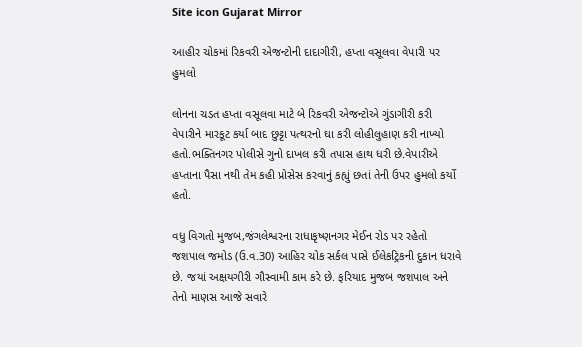Site icon Gujarat Mirror

આહીર ચોકમાં રિકવરી એજન્ટોની દાદાગીરી, હપ્તા વસૂલવા વેપારી પર હુમલો

લોનના ચડત હપ્તા વસૂલવા માટે બે રિકવરી એજન્ટોએ ગુંડાગીરી કરી વેપારીને મારકૂટ કર્યા બાદ છુટ્ટા પત્થરનો ઘા કરી લોહીલુહાણ કરી નાખ્યો હતો.ભક્તિનગર પોલીસે ગુનો દાખલ કરી તપાસ હાથ ધરી છે.વેપારીએ હપ્તાના પૈસા નથી તેમ કહી પ્રોસેસ કરવાનું કહ્યું છતાં તેની ઉપર હુમલો કર્યો હતો.

વધુ વિગતો મુજબ,જંગલેશ્વરના રાધાકૃષ્ણનગર મેઈન રોડ પર રહેતો જશપાલ જમોડ (ઉ.વ.30) આહિર ચોક સર્કલ પાસે ઈલેકટ્રિકની દુકાન ધરાવે છે. જયાં અક્ષયગીરી ગૌસ્વામી કામ કરે છે. ફરિયાદ મુજબ જશપાલ અને તેનો માણસ આજે સવારે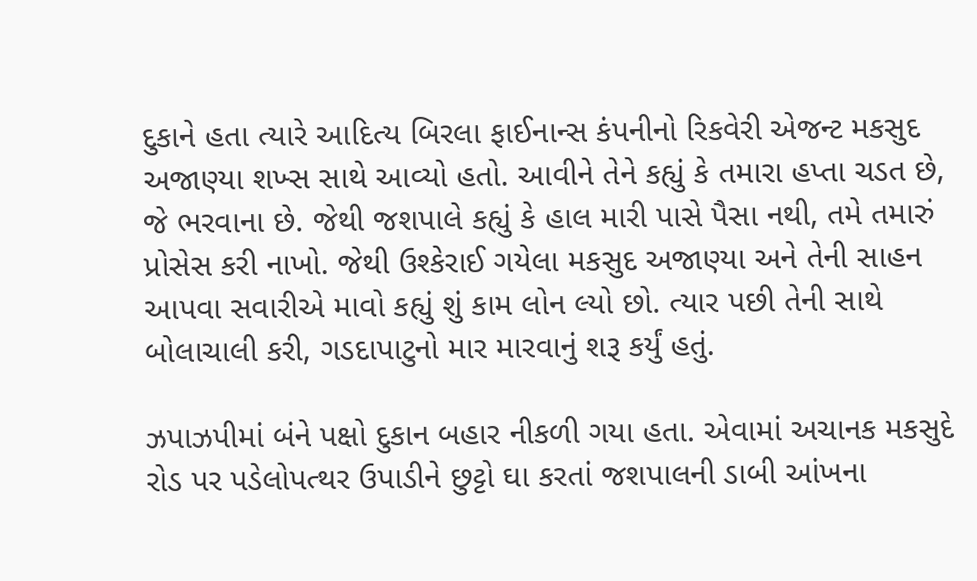દુકાને હતા ત્યારે આદિત્ય બિરલા ફાઈનાન્સ કંપનીનો રિકવેરી એજન્ટ મકસુદ અજાણ્યા શખ્સ સાથે આવ્યો હતો. આવીને તેને કહ્યું કે તમારા હપ્તા ચડત છે, જે ભરવાના છે. જેથી જશપાલે કહ્યું કે હાલ મારી પાસે પૈસા નથી, તમે તમારું પ્રોસેસ કરી નાખો. જેથી ઉશ્કેરાઈ ગયેલા મકસુદ અજાણ્યા અને તેની સાહન આપવા સવારીએ માવો કહ્યું શું કામ લોન લ્યો છો. ત્યાર પછી તેની સાથે બોલાચાલી કરી, ગડદાપાટુનો માર મારવાનું શરૂ કર્યું હતું.

ઝપાઝપીમાં બંને પક્ષો દુકાન બહાર નીકળી ગયા હતા. એવામાં અચાનક મકસુદે રોડ પર પડેલોપત્થર ઉપાડીને છુટ્ટો ઘા કરતાં જશપાલની ડાબી આંખના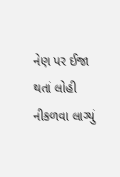નેણ પર ઈજા થતાં લોહી નીકળવા લાગ્યું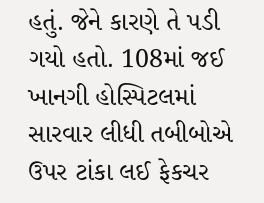હતું. જેને કારણે તે પડી ગયો હતો. 108માં જઈ ખાનગી હોસ્પિટલમાં સારવાર લીધી તબીબોએ ઉપર ટાંકા લઈ ફેકચર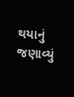થયાનું જણાવ્યું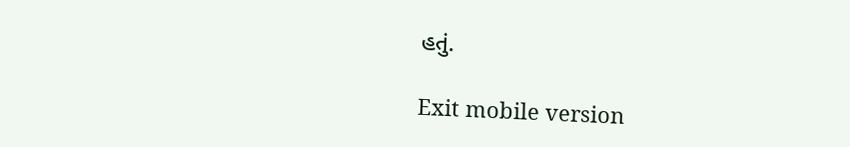હતું.

Exit mobile version